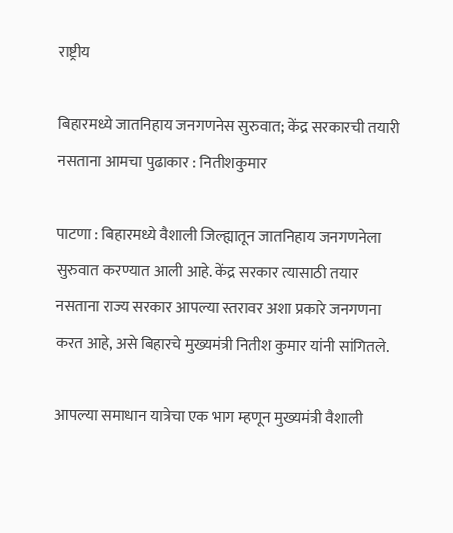राष्ट्रीय

बिहारमध्ये जातनिहाय जनगणनेस सुरुवात; केंद्र सरकारची तयारी नसताना आमचा पुढाकार : नितीशकुमार

पाटणा : बिहारमध्ये वैशाली जिल्ह्यातून जातनिहाय जनगणनेला सुरुवात करण्यात आली आहे. केंद्र सरकार त्यासाठी तयार नसताना राज्य सरकार आपल्या स्तरावर अशा प्रकारे जनगणना करत आहे, असे बिहारचे मुख्यमंत्री नितीश कुमार यांनी सांगितले.

आपल्या समाधान यात्रेचा एक भाग म्हणून मुख्यमंत्री वैशाली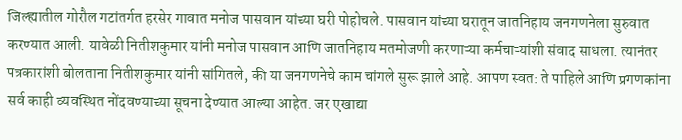जिल्ह्यातील गोरौल गटांतर्गत हरसेर गावात मनोज पासवान यांच्या घरी पोहोचले. पासवान यांच्या घरातून जातनिहाय जनगणनेला सुरुवात करण्यात आली. यावेळी नितीशकुमार यांनी मनोज पासवान आणि जातनिहाय मतमोजणी करणाऱ्या कर्मचाऱ्यांशी संवाद साधला. त्यानंतर पत्रकारांशी बोलताना नितीशकुमार यांनी सांगितले, की या जनगणनेचे काम चांगले सुरू झाले आहे. आपण स्वत: ते पाहिले आणि प्रगणकांना सर्व काही व्यवस्थित नोंदवण्याच्या सूचना देण्यात आल्या आहेत. जर एखाद्या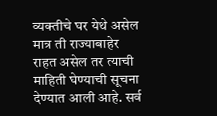व्यक्तीचे घर येथे असेल मात्र ती राज्याबाहेर राहत असेल तर त्याची माहिती घेण्याची सूचना देण्यात आली आहे. सर्व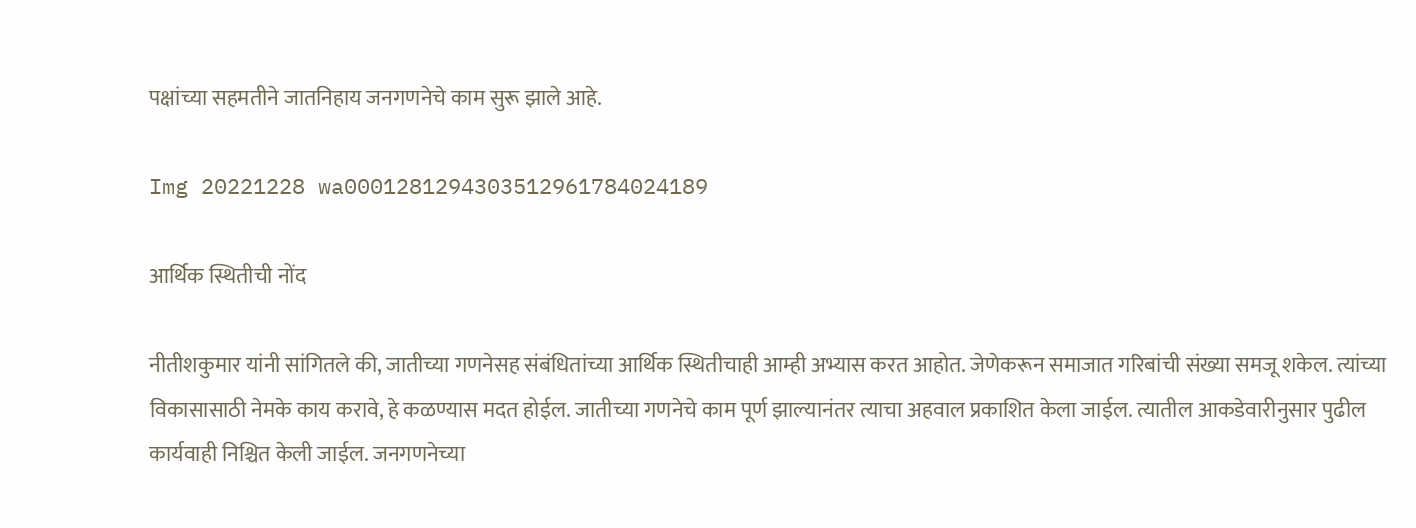पक्षांच्या सहमतीने जातनिहाय जनगणनेचे काम सुरू झाले आहे.

Img 20221228 wa0001281294303512961784024189

आर्थिक स्थितीची नोंद

नीतीशकुमार यांनी सांगितले की, जातीच्या गणनेसह संबंधितांच्या आर्थिक स्थितीचाही आम्ही अभ्यास करत आहोत. जेणेकरून समाजात गरिबांची संख्या समजू शकेल. त्यांच्या विकासासाठी नेमके काय करावे, हे कळण्यास मदत होईल. जातीच्या गणनेचे काम पूर्ण झाल्यानंतर त्याचा अहवाल प्रकाशित केला जाईल. त्यातील आकडेवारीनुसार पुढील कार्यवाही निश्चित केली जाईल. जनगणनेच्या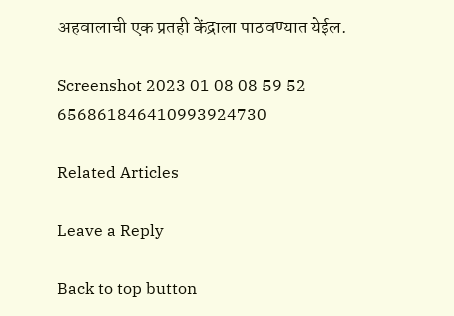अहवालाची एक प्रतही केंद्राला पाठवण्यात येईल.

Screenshot 2023 01 08 08 59 52 656861846410993924730

Related Articles

Leave a Reply

Back to top button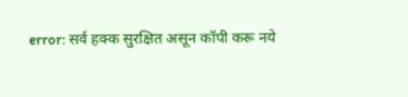error: सर्व हक्क सुरक्षित असून कॉपी करू नये